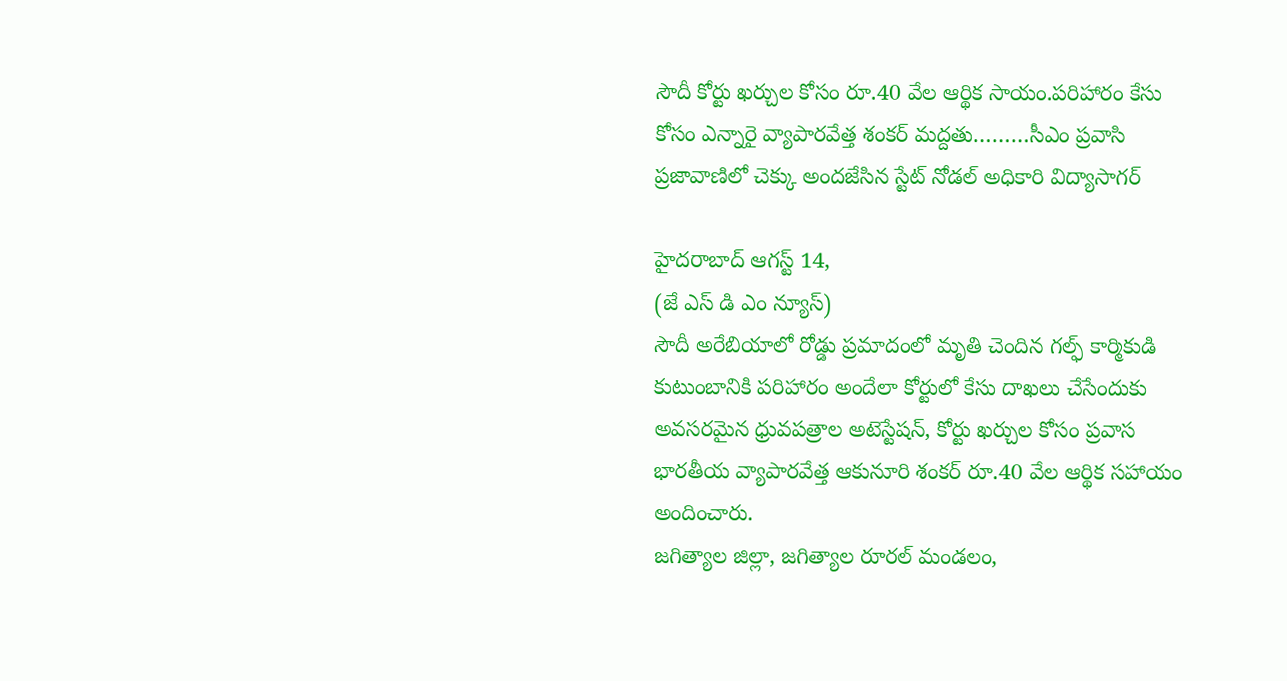సౌదీ కోర్టు ఖర్చుల కోసం రూ.40 వేల ఆర్థిక సాయం.పరిహారం కేసు కోసం ఎన్నారై వ్యాపారవేత్త శంకర్ మద్దతు………సీఎం ప్రవాసి ప్రజావాణిలో చెక్కు అందజేసిన స్టేట్ నోడల్ అధికారి విద్యాసాగర్

హైదరాబాద్ ఆగస్ట్ 14,
(జే ఎస్ డి ఎం న్యూస్)
సౌదీ అరేబియాలో రోడ్డు ప్రమాదంలో మృతి చెందిన గల్ఫ్ కార్మికుడి కుటుంబానికి పరిహారం అందేలా కోర్టులో కేసు దాఖలు చేసేందుకు అవసరమైన ధ్రువపత్రాల అటెస్టేషన్, కోర్టు ఖర్చుల కోసం ప్రవాస భారతీయ వ్యాపారవేత్త ఆకునూరి శంకర్ రూ.40 వేల ఆర్థిక సహాయం అందించారు.
జగిత్యాల జిల్లా, జగిత్యాల రూరల్ మండలం,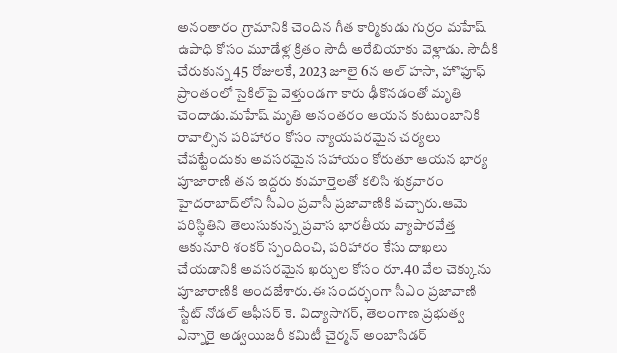అనంతారం గ్రామానికి చెందిన గీత కార్మికుడు గుర్రం మహేష్ ఉపాధి కోసం మూడేళ్ల క్రితం సౌదీ అరేబియాకు వెళ్లాడు. సౌదీకి చేరుకున్న 45 రోజులకే, 2023 జూలై 6న అల్ హసా, హొఫూఫ్ ప్రాంతంలో సైకిల్‌పై వెళ్తుండగా కారు ఢీకొనడంతో మృతి చెందాడు.మహేష్ మృతి అనంతరం ఆయన కుటుంబానికి రావాల్సిన పరిహారం కోసం న్యాయపరమైన చర్యలు చేపట్టేందుకు అవసరమైన సహాయం కోరుతూ ఆయన భార్య పూజారాణి తన ఇద్దరు కుమార్తెలతో కలిసి శుక్రవారం హైదరాబాద్‌లోని సీఎం ప్రవాసీ ప్రజావాణికి వచ్చారు.ఆమె పరిస్థితిని తెలుసుకున్న ప్రవాస భారతీయ వ్యాపారవేత్త ఆకునూరి శంకర్ స్పందించి, పరిహారం కేసు దాఖలు చేయడానికి అవసరమైన ఖర్చుల కోసం రూ.40 వేల చెక్కును పూజారాణికి అందజేశారు.ఈ సందర్భంగా సీఎం ప్రజావాణి స్టేట్ నోడల్ ఆఫీసర్ కె. విద్యాసాగర్, తెలంగాణ ప్రభుత్వ ఎన్నారై అడ్వయిజరీ కమిటీ చైర్మన్ అంబాసిడర్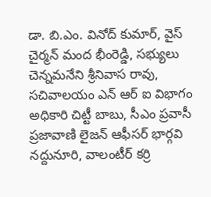డా. బి.ఎం. వినోద్ కుమార్, వైస్ చైర్మన్ మంద భీంరెడ్డి, సభ్యులు చెన్నమనేని శ్రీనివాస రావు, సచివాలయం ఎన్ ఆర్ ఐ విభాగం అధికారి చిట్టీ బాబు, సీఎం ప్రవాసీ ప్రజావాణి లైజన్ ఆఫీసర్ భార్గవి నద్దునూరి, వాలంటీర్ కర్రి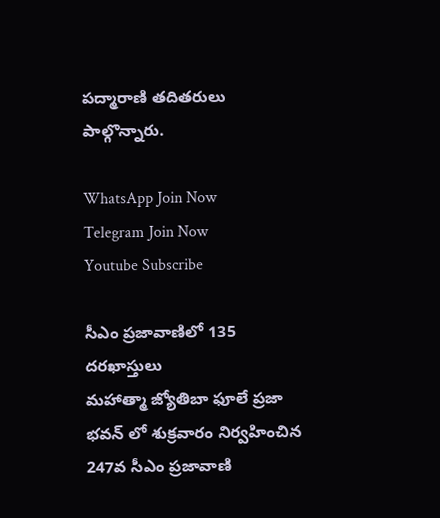పద్మారాణి తదితరులు పాల్గొన్నారు.

WhatsApp Join Now
Telegram Join Now
Youtube Subscribe

సీఎం ప్రజావాణిలో 135 దరఖాస్తులు
మహాత్మా జ్యోతిబా ఫూలే ప్రజా భవన్ లో శుక్రవారం నిర్వహించిన 247వ సీఎం ప్రజావాణి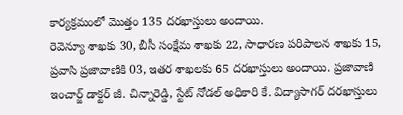కార్యక్రమంలో మొత్తం 135 దరఖాస్తులు అందాయి.
రెవెన్యూ శాఖకు 30, బీసీ సంక్షేమ శాఖకు 22, సాధారణ పరిపాలన శాఖకు 15, ప్రవాసి ప్రజావాణికి 03, ఇతర శాఖలకు 65 దరఖాస్తులు అందాయి. ప్రజావాణి ఇంచార్జ్ డాక్టర్ జీ. చిన్నారెడ్డి, స్టేట్ నోడల్ అధికారి కే. విద్యాసాగర్ దరఖాస్తులు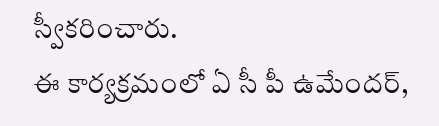స్వీకరించారు.
ఈ కార్యక్రమంలో ఏ సీ పీ ఉమేందర్,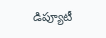డిప్యూటీ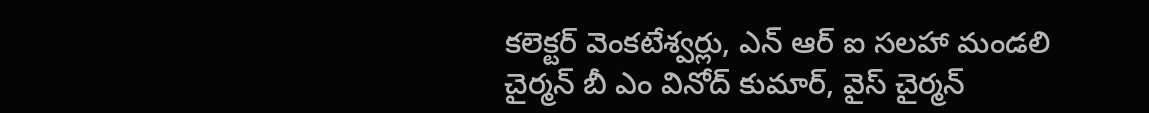కలెక్టర్ వెంకటేశ్వర్లు, ఎన్ ఆర్ ఐ సలహా మండలి చైర్మన్ బీ ఎం వినోద్ కుమార్, వైస్ చైర్మన్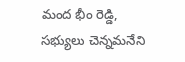మంద భీం రెడ్డి, సభ్యులు చెన్నమనేని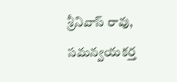శ్రీనివాస్ రావు, సమన్వయకర్త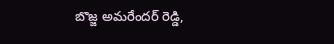బొజ్జ అమరేందర్ రెడ్డి,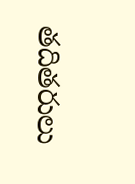తదితరులు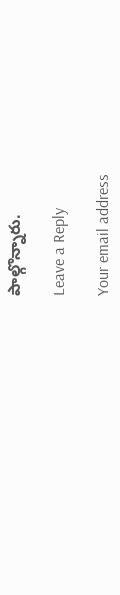పాల్గొన్నారు.

Leave a Reply

Your email address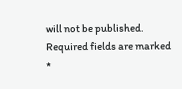will not be published. Required fields are marked *